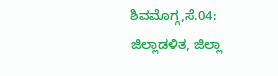ಶಿವಮೊಗ್ಗ,ಸೆ.04:
ಜಿಲ್ಲಾಡಳಿತ, ಜಿಲ್ಲಾ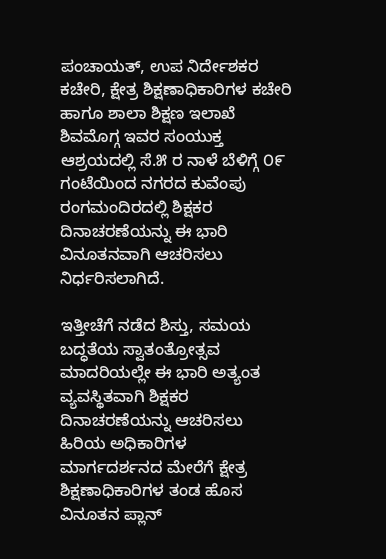ಪಂಚಾಯತ್, ಉಪ ನಿರ್ದೇಶಕರ ಕಚೇರಿ, ಕ್ಷೇತ್ರ ಶಿಕ್ಷಣಾಧಿಕಾರಿಗಳ ಕಚೇರಿ ಹಾಗೂ ಶಾಲಾ ಶಿಕ್ಷಣ ಇಲಾಖೆ ಶಿವಮೊಗ್ಗ ಇವರ ಸಂಯುಕ್ತ ಆಶ್ರಯದಲ್ಲಿ ಸೆ.೫ ರ ನಾಳೆ ಬೆಳಿಗ್ಗೆ ೦೯ ಗಂಟೆಯಿಂದ ನಗರದ ಕುವೆಂಪು ರಂಗಮಂದಿರದಲ್ಲಿ ಶಿಕ್ಷಕರ ದಿನಾಚರಣೆಯನ್ನು ಈ ಭಾರಿ ವಿನೂತನವಾಗಿ ಆಚರಿಸಲು ನಿರ್ಧರಿಸಲಾಗಿದೆ.

ಇತ್ತೀಚೆಗೆ ನಡೆದ ಶಿಸ್ತು, ಸಮಯ ಬದ್ಧತೆಯ ಸ್ವಾತಂತ್ರೋತ್ಸವ ಮಾದರಿಯಲ್ಲೇ ಈ ಭಾರಿ ಅತ್ಯಂತ ವ್ಯವಸ್ಥಿತವಾಗಿ ಶಿಕ್ಷಕರ ದಿನಾಚರಣೆಯನ್ನು ಆಚರಿಸಲು ಹಿರಿಯ ಅಧಿಕಾರಿಗಳ ಮಾರ್ಗದರ್ಶನದ ಮೇರೆಗೆ ಕ್ಷೇತ್ರ ಶಿಕ್ಷಣಾಧಿಕಾರಿಗಳ ತಂಡ ಹೊಸ ವಿನೂತನ ಪ್ಲಾನ್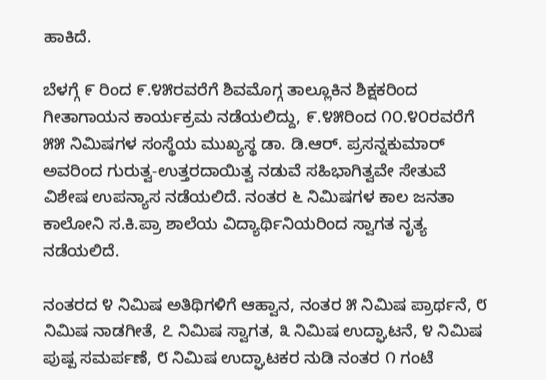ಹಾಕಿದೆ.

ಬೆಳಗ್ಗೆ ೯ ರಿಂದ ೯.೪೫ರವರೆಗೆ ಶಿವಮೊಗ್ಗ ತಾಲ್ಲೂಕಿನ ಶಿಕ್ಷಕರಿಂದ ಗೀತಾಗಾಯನ ಕಾರ್ಯಕ್ರಮ ನಡೆಯಲಿದ್ದು, ೯.೪೫ರಿಂದ ೧೦.೪೦ರವರೆಗೆ ೫೫ ನಿಮಿಷಗಳ ಸಂಸ್ಥೆಯ ಮುಖ್ಯಸ್ಥ ಡಾ. ಡಿ.ಆರ್. ಪ್ರಸನ್ನಕುಮಾರ್ ಅವರಿಂದ ಗುರುತ್ವ-ಉತ್ತರದಾಯಿತ್ವ ನಡುವೆ ಸಹಿಭಾಗಿತ್ವವೇ ಸೇತುವೆ ವಿಶೇಷ ಉಪನ್ಯಾಸ ನಡೆಯಲಿದೆ. ನಂತರ ೬ ನಿಮಿಷಗಳ ಕಾಲ ಜನತಾ ಕಾಲೋನಿ ಸ.ಕಿ.ಪ್ರಾ ಶಾಲೆಯ ವಿದ್ಯಾರ್ಥಿನಿಯರಿಂದ ಸ್ವಾಗತ ನೃತ್ಯ ನಡೆಯಲಿದೆ.

ನಂತರದ ೪ ನಿಮಿಷ ಅತಿಥಿಗಳಿಗೆ ಆಹ್ವಾನ, ನಂತರ ೫ ನಿಮಿಷ ಪ್ರಾರ್ಥನೆ, ೮ ನಿಮಿಷ ನಾಡಗೀತೆ, ೭ ನಿಮಿಷ ಸ್ವಾಗತ, ೩ ನಿಮಿಷ ಉದ್ಘಾಟನೆ, ೪ ನಿಮಿಷ ಪುಷ್ಪ ಸಮರ್ಪಣೆ, ೮ ನಿಮಿಷ ಉದ್ಘಾಟಕರ ನುಡಿ ನಂತರ ೧ ಗಂಟೆ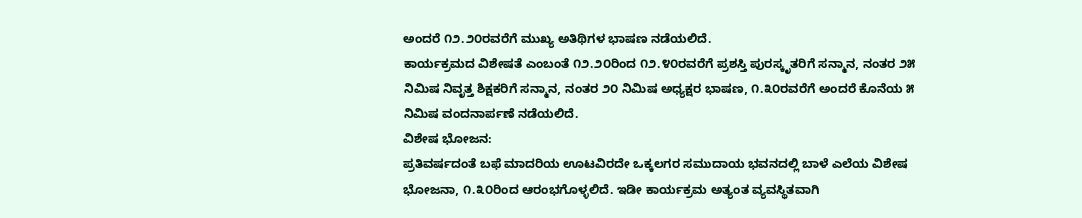ಅಂದರೆ ೧೨.೨೦ರವರೆಗೆ ಮುಖ್ಯ ಅತಿಥಿಗಳ ಭಾಷಣ ನಡೆಯಲಿದೆ.
ಕಾರ್ಯಕ್ರಮದ ವಿಶೇಷತೆ ಎಂಬಂತೆ ೧೨.೨೦ರಿಂದ ೧೨.೪೦ರವರೆಗೆ ಪ್ರಶಸ್ತಿ ಪುರಸ್ಕೃತರಿಗೆ ಸನ್ಮಾನ, ನಂತರ ೨೫ ನಿಮಿಷ ನಿವೃತ್ತ ಶಿಕ್ಷಕರಿಗೆ ಸನ್ಮಾನ, ನಂತರ ೨೦ ನಿಮಿಷ ಅಧ್ಯಕ್ಷರ ಭಾಷಣ, ೧.೩೦ರವರೆಗೆ ಅಂದರೆ ಕೊನೆಯ ೫ ನಿಮಿಷ ವಂದನಾರ್ಪಣೆ ನಡೆಯಲಿದೆ.
ವಿಶೇಷ ಭೋಜನ:
ಪ್ರತಿವರ್ಷದಂತೆ ಬಫೆ ಮಾದರಿಯ ಊಟವಿರದೇ ಒಕ್ಕಲಗರ ಸಮುದಾಯ ಭವನದಲ್ಲಿ ಬಾಳೆ ಎಲೆಯ ವಿಶೇಷ ಭೋಜನಾ, ೧.೩೦ರಿಂದ ಆರಂಭಗೊಳ್ಳಲಿದೆ. ಇಡೀ ಕಾರ್ಯಕ್ರಮ ಅತ್ಯಂತ ವ್ಯವಸ್ಥಿತವಾಗಿ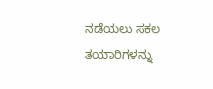ನಡೆಯಲು ಸಕಲ ತಯಾರಿಗಳನ್ನು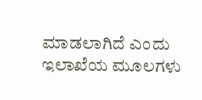ಮಾಡಲಾಗಿದೆ ಎಂದು ಇಲಾಖೆಯ ಮೂಲಗಳು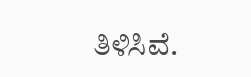ತಿಳಿಸಿವೆ.